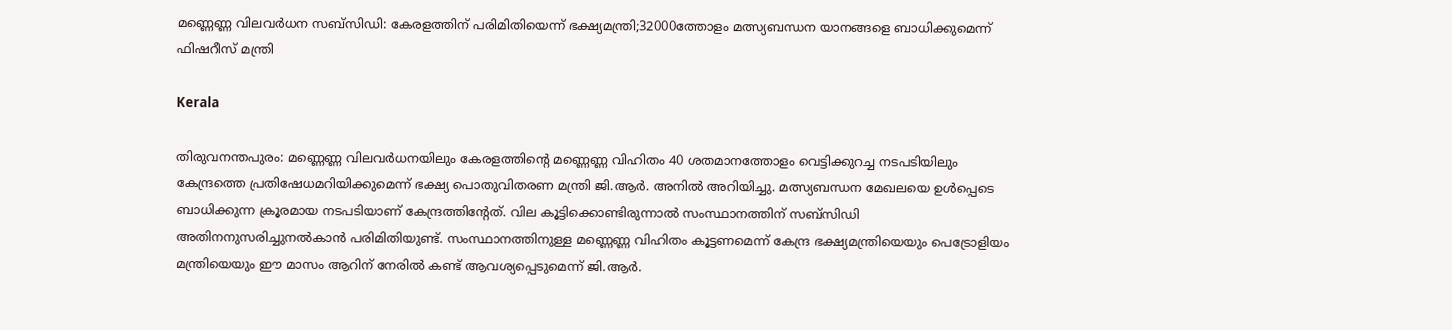മണ്ണെണ്ണ വിലവർധന സബ്സിഡി: കേരളത്തിന് പരിമിതിയെന്ന് ഭക്ഷ്യമന്ത്രി;32000ത്തോളം മത്സ്യബന്ധന യാനങ്ങളെ ബാധിക്കുമെന്ന് ഫിഷറീസ് മന്ത്രി

Kerala

തിരുവനന്തപുരം: മണ്ണെണ്ണ വിലവര്‍ധനയിലും കേരളത്തിന്‍റെ മണ്ണെണ്ണ വിഹിതം 40 ശതമാനത്തോളം വെട്ടിക്കുറച്ച നടപടിയിലും കേന്ദ്രത്തെ പ്രതിഷേധമറിയിക്കുമെന്ന് ഭക്ഷ്യ പൊതുവിതരണ മന്ത്രി ജി.ആര്‍. അനില്‍ അറിയിച്ചു. മത്സ്യബന്ധന മേഖലയെ ഉള്‍പ്പെടെ ബാധിക്കുന്ന ക്രൂരമായ നടപടിയാണ് കേന്ദ്രത്തിന്‍റേത്. വില കൂട്ടിക്കൊണ്ടിരുന്നാല്‍ സംസ്ഥാനത്തിന് സബ്സിഡി അതിനനുസരിച്ചുനല്‍കാന്‍ പരിമിതിയുണ്ട്. സംസ്ഥാനത്തിനുള്ള മണ്ണെണ്ണ വിഹിതം കൂട്ടണമെന്ന് കേന്ദ്ര ഭക്ഷ്യമന്ത്രിയെയും പെട്രോളിയം മന്ത്രിയെയും ഈ മാസം ആറിന് നേരിൽ കണ്ട് ആവശ്യപ്പെടുമെന്ന് ജി.ആര്‍.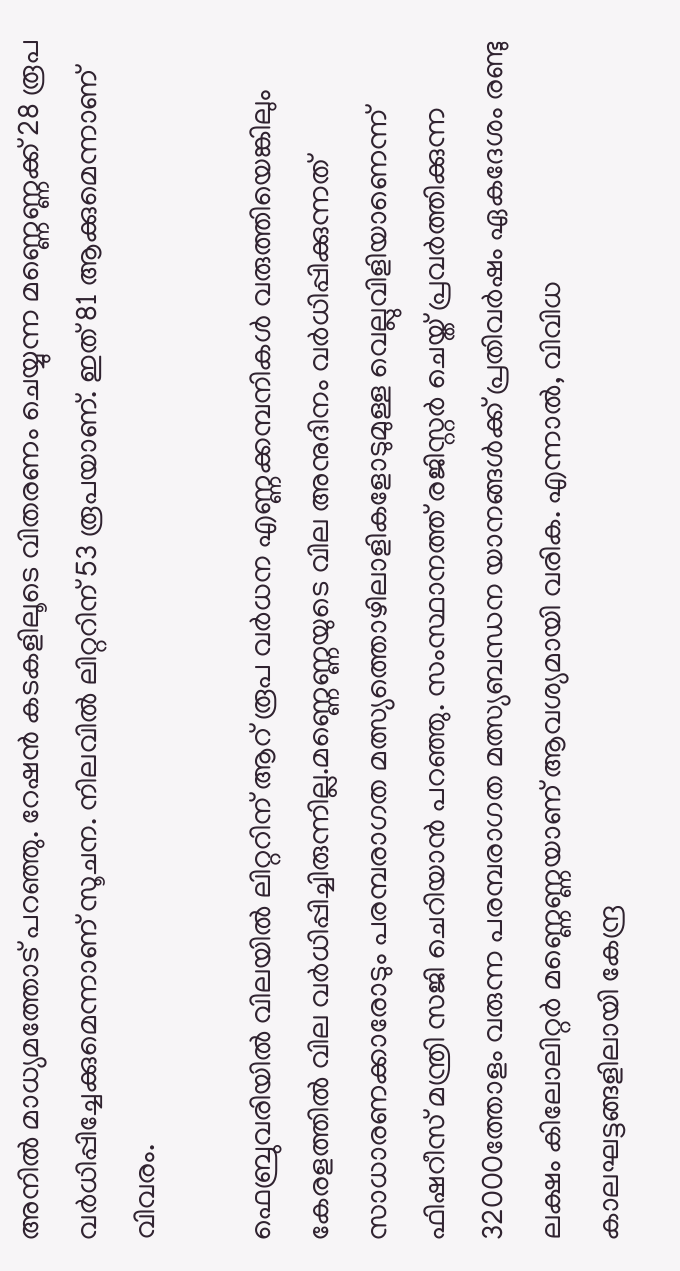അനില്‍ മാധ്യമത്തോട് പറഞ്ഞു. റേഷൻ കടകളിലൂടെ വിതരണം ചെയ്യുന്ന മണ്ണെണ്ണക്ക് 28 രൂപ വർധിപ്പിച്ചേക്കുമെന്നാണ് സൂചന. നിലവിൽ ലിറ്ററിന് 53 രൂപയാണ്. ഇത് 81 ആക്കുമെന്നാണ് വിവരം.

ഫെബ്രുവരിയിൽ വിലയിൽ ലിറ്ററിന് ആറ് രൂപ വർധന എണ്ണക്കമ്പനികൾ വരുത്തിയെങ്കിലും കേരളത്തിൽ വില വർധിപ്പിച്ചിരുന്നില്ല.മണ്ണെണ്ണയുടെ വില അനുദിനം വർധിപ്പിക്കുന്നത് സാധാരണക്കാരോടും പരമ്പരാഗത മത്സ്യത്തൊഴിലാളികളോടുമുള്ള വെല്ലുവിളിയാണെന്ന് ഫിഷറീസ് മന്ത്രി സജി ചെറിയാൻ പറഞ്ഞു. സംസ്ഥാനത്ത് രജിസ്റ്റര്‍ ചെയ്ത് പ്രവര്‍ത്തിക്കുന്ന 32000ത്തോളം വരുന്ന പരമ്പരാഗത മത്സ്യബന്ധന യാനങ്ങള്‍ക്ക് പ്രതിവര്‍ഷം ഏകദേശം രണ്ടു ലക്ഷം കിലോലിറ്റര്‍ മണ്ണെണ്ണയാണ് ആവശ്യമായി വരിക. എന്നാല്‍, വിവിധ കാലഘട്ടങ്ങളിലായി കേന്ദ്ര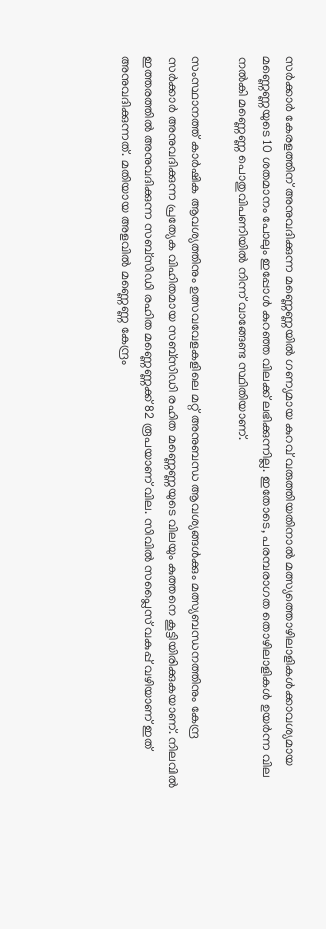സര്‍ക്കാര്‍ കേരളത്തിന് അനുവദിക്കുന്ന മണ്ണെണ്ണയില്‍ ഗണ്യമായ കുറവ് വരുത്തിയതിനാല്‍ മത്സ്യത്തൊഴിലാളികള്‍ക്കാവശ്യമായ മണ്ണെണ്ണയുടെ 10 ശതമാനം പോലും ഇപ്പോള്‍ കുറഞ്ഞ വിലക്ക് ലഭിക്കുന്നില്ല. ഇതോടെ, പരമ്പരാഗത തൊഴിലാളികള്‍ ഉയര്‍ന്ന വില നല്‍കി മണ്ണെണ്ണ പൊതുവിപണിയില്‍ നിന്ന് വാങ്ങേണ്ട സ്ഥിതിയാണ്.

സംസ്ഥാനത്ത് കാര്‍ഷിക ആവശ്യത്തിനും ഉത്സവവേളകളിലെ മറ്റ് അനുബന്ധ ആവശ്യങ്ങള്‍ക്കും മത്സ്യബന്ധനത്തിനും കേന്ദ്ര സര്‍ക്കാര്‍ അനുവദിക്കുന്ന പ്രത്യേക വിഹിതമായ സബ്‌സിഡി രഹിത മണ്ണെണ്ണയുടെ വിലയും കുത്തനെ കൂട്ടിയിരിക്കുകയാണ്. നിലവില്‍ ഇത്തരത്തില്‍ അനുവദിക്കുന്ന സബ്‌സിഡി രഹിത മണ്ണെണ്ണക്ക് 82 രൂപയാണ് വില. സിവില്‍ സപ്ലൈസ് വകുപ്പ് വഴിയാണ് ഇത് അനുവദിക്കുന്നത്. മതിയായ അളവില്‍ മണ്ണെണ്ണ കേന്ദ്രം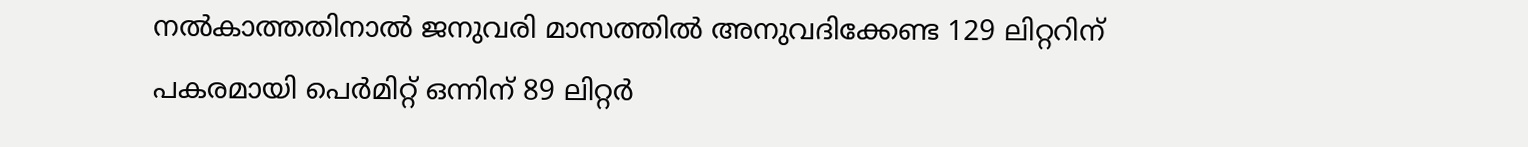നൽകാത്തതിനാല്‍ ജനുവരി മാസത്തില്‍ അനുവദിക്കേണ്ട 129 ലിറ്ററിന് പകരമായി പെര്‍മിറ്റ് ഒന്നിന് 89 ലിറ്റര്‍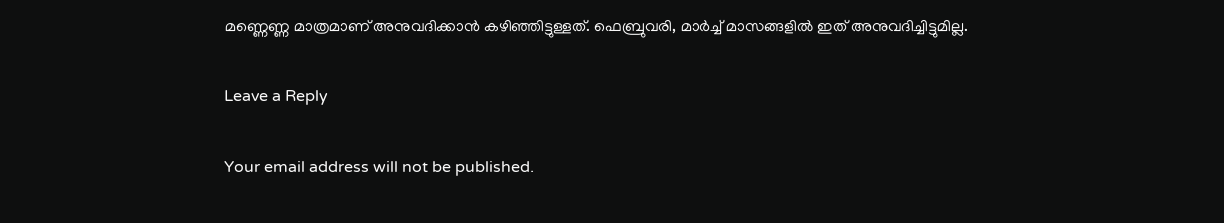മണ്ണെണ്ണ മാത്രമാണ് അനുവദിക്കാന്‍ കഴിഞ്ഞിട്ടുള്ളത്. ഫെബ്രുവരി, മാർച്ച് മാസങ്ങളിൽ ഇത് അനുവദിച്ചിട്ടുമില്ല.

Leave a Reply

Your email address will not be published.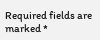Required fields are marked *